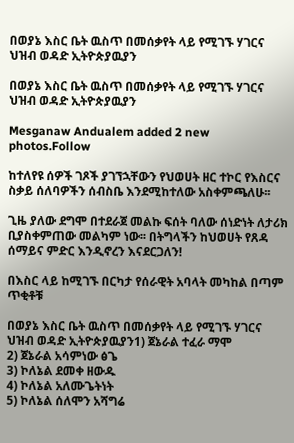በወያኔ እስር ቤት ዉስጥ በመሰቃየት ላይ የሚገኙ ሃገርና ህዝብ ወዳድ ኢትዮጵያዉያን

በወያኔ እስር ቤት ዉስጥ በመሰቃየት ላይ የሚገኙ ሃገርና ህዝብ ወዳድ ኢትዮጵያዉያን

Mesganaw Andualem added 2 new photos.Follow

ከተለየዩ ሰዎች ገጾች ያገኘኋቸውን የህወሀት ዘር ተኮር የእስርና ስቃይ ሰለባዎችን ሰብስቤ እንደሚከተለው አስቀምጫለሁ፡፡

ጊዜ ያለው ደግሞ በተደራጀ መልኩ ፍሰት ባለው ሰነድነት ለታሪክ ቢያስቀምጠው መልካም ነው፡፡ በትግላችን ከህወሀት የጸዳ ሰማይና ምድር እንዲኖረን እናደርጋለን!

በእስር ላይ ከሚገኙ በርካታ የሰራዊት አባላት መካከል በጣም ጥቂቶቹ

በወያኔ እስር ቤት ዉስጥ በመሰቃየት ላይ የሚገኙ ሃገርና ህዝብ ወዳድ ኢትዮጵያዉያን1) ጀኔራል ተፈራ ማሞ
2) ጀኔራል አሳምነው ፅጌ
3) ኮለኔል ደመቀ ዘውዱ
4) ኮለኔል አለሙጌትነት
5) ኮለኔል ሰለሞን አሻግሬ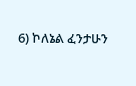6) ኮለኔል ፈንታሁን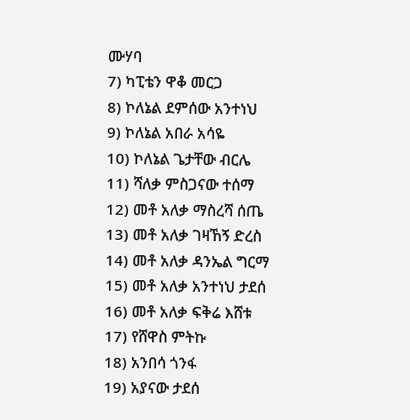ሙሃባ
7) ካፒቴን ዋቆ መርጋ
8) ኮለኔል ደምሰው አንተነህ
9) ኮለኔል አበራ አሳዬ
10) ኮለኔል ጌታቸው ብርሌ
11) ሻለቃ ምስጋናው ተሰማ
12) መቶ አለቃ ማስረሻ ሰጤ
13) መቶ አለቃ ገዛኸኝ ድረስ
14) መቶ አለቃ ዳንኤል ግርማ
15) መቶ አለቃ አንተነህ ታደሰ
16) መቶ አለቃ ፍቅሬ እሸቱ
17) የሸዋስ ምትኩ
18) አንበሳ ጎንፋ
19) አያናው ታደሰ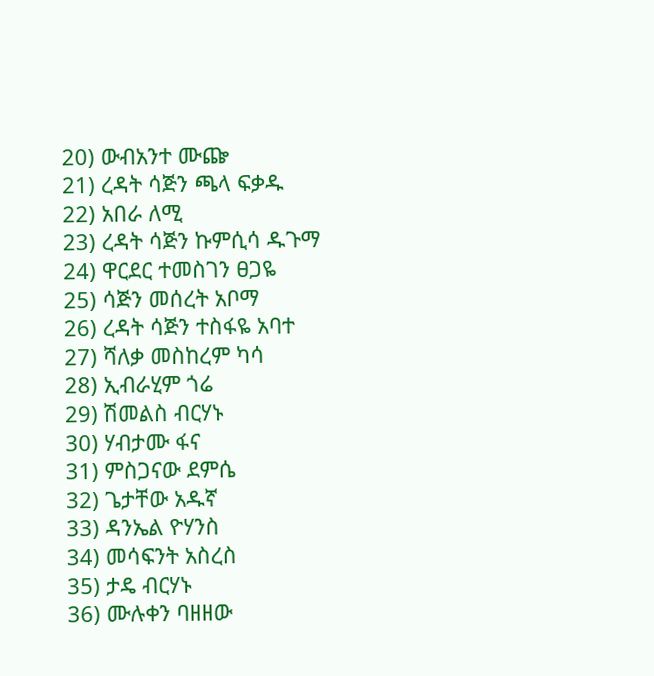20) ውብአንተ ሙጬ
21) ረዳት ሳጅን ጫላ ፍቃዱ
22) አበራ ለሚ
23) ረዳት ሳጅን ኩምሲሳ ዱጉማ
24) ዋርደር ተመስገን ፀጋዬ
25) ሳጅን መሰረት አቦማ
26) ረዳት ሳጅን ተስፋዬ አባተ
27) ሻለቃ መስከረም ካሳ
28) ኢብራሂም ጎሬ
29) ሽመልስ ብርሃኑ
30) ሃብታሙ ፋና
31) ምስጋናው ደምሴ
32) ጌታቸው አዱኛ
33) ዳንኤል ዮሃንስ
34) መሳፍንት አስረስ
35) ታዴ ብርሃኑ
36) ሙሉቀን ባዘዘው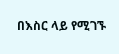በእስር ላይ የሚገኙ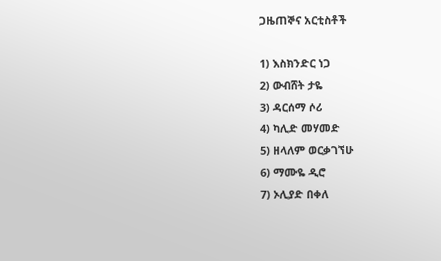ጋዜጠኞና አርቲስቶች

1) እስክንድር ነጋ
2) ውብሸት ታዬ
3) ዳርሰማ ሶሪ
4) ካሊድ መሃመድ
5) ዘላለም ወርቃገኘሁ
6) ማሙዬ ዲሮ
7) ኦሊያድ በቀለ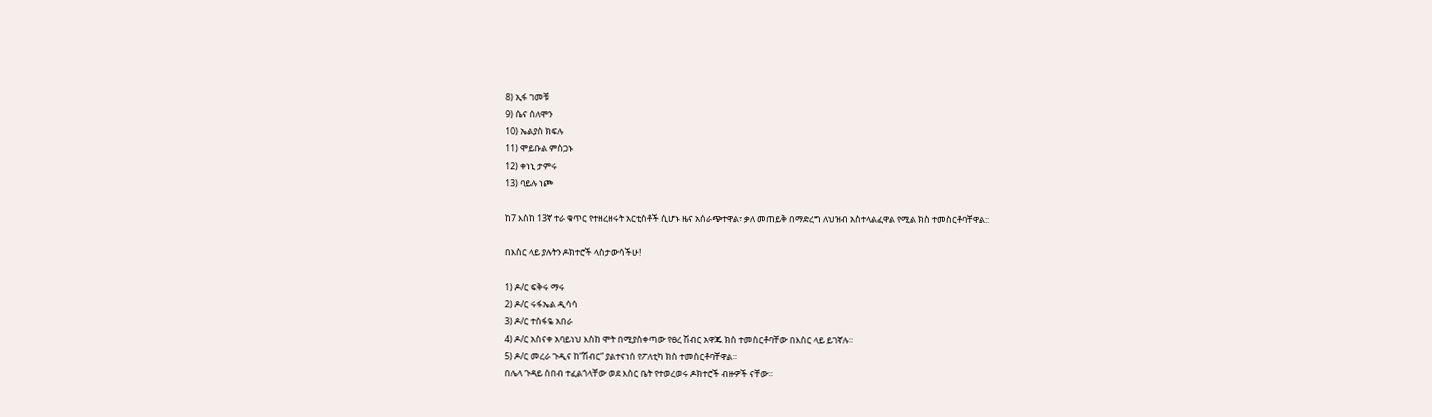8) ኢፋ ገመቹ
9) ሴና ሰለሞን
10) ኤልያስ ክፍሉ
11) ሞይቡል ምስጋኑ
12) ቀነኒ ታምሩ
13) ባይሉ ነጮ

ከ7 እስከ 13ኛ ተራ ቁጥር የተዘረዘሩት አርቲስቶች ሲሆኑ ዜና አሰራጭተዋል፣ ቃለ መጠይቅ በማድረግ ለህዝብ አስተላልፈዋል የሚል ክስ ተመስርቶባቸዋል::

በእስር ላይ ያሉትን ዶክተሮች ላስታውሳችሁ!

1) ዶ/ር ፍቅሩ ማሩ
2) ዶ/ር ሩፋኤል ዲሳሳ
3) ዶ/ር ተስፋዬ አበራ
4) ዶ/ር አስናቀ አባይነህ እስከ ሞት በሚያስቀጣው የፀረ ሽብር አዋጁ ክስ ተመስርቶባቸው በእስር ላይ ይገኛሉ።
5) ዶ/ር መረራ ጉዲና ከ”ሽብር” ያልተናነሰ የፖለቲካ ክስ ተመስርቶባቸዋል።
በሌላ ጉዳይ ሰበብ ተፈልጎላቸው ወደ እስር ቤት የተወረወሩ ዶክተሮች ብዙዎች ናቸው።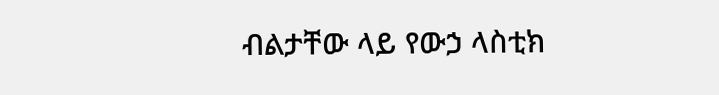ብልታቸው ላይ የውኃ ላስቲክ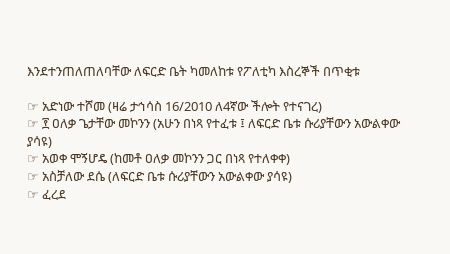እንደተንጠለጠለባቸው ለፍርድ ቤት ካመለከቱ የፖለቲካ እስረኞች በጥቂቱ

☞ አድነው ተሾመ (ዛሬ ታኅሳስ 16/2010 ለ4ኛው ችሎት የተናገረ)
☞ ፻ ዐለቃ ጌታቸው መኮንን (አሁን በነጻ የተፈቱ ፤ ለፍርድ ቤቱ ሱሪያቸውን አውልቀው ያሳዩ)
☞ አወቀ ሞኝሆዴ (ከመቶ ዐለቃ መኮንን ጋር በነጻ የተለቀቀ)
☞ አስቻለው ደሴ (ለፍርድ ቤቱ ሱሪያቸውን አውልቀው ያሳዩ)
☞ ፈረደ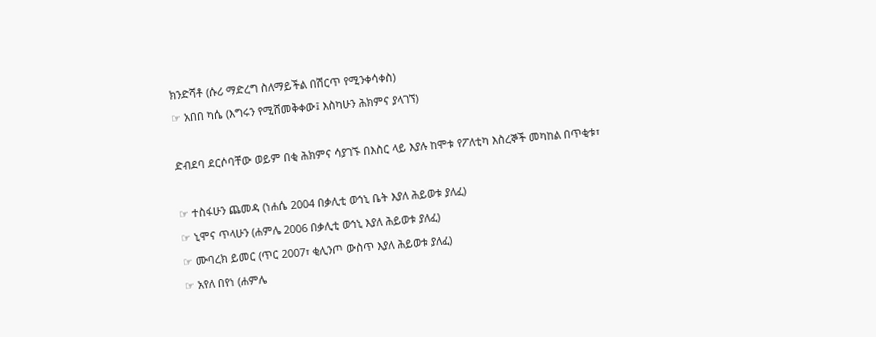ክንድሻቶ (ሱሪ ማድረግ ስለማይችል በሽርጥ የሚንቀሳቀስ)
☞ አበበ ካሴ (እግሩን የሚሸመቅቀው፤ እስካሁን ሕክምና ያላገኘ)

ድብደባ ደርሶባቸው ወይም በቂ ሕክምና ሳያገኙ በእስር ላይ እያሉ ከሞቱ የፖለቲካ እስረኞች መካከል በጥቂቱ፣

☞ ተስፋሁን ጨመዳ (ነሐሴ 2004 በቃሊቲ ወኅኒ ቤት እያለ ሕይወቱ ያለፈ)
☞ ኒሞና ጥላሁን (ሐምሌ 2006 በቃሊቲ ወኅኒ እያለ ሕይወቱ ያለፈ)
☞ ሙባረክ ይመር (ጥር 2007፣ ቂሊንጦ ውስጥ እያለ ሕይወቱ ያለፈ)
☞ አየለ በየነ (ሐምሌ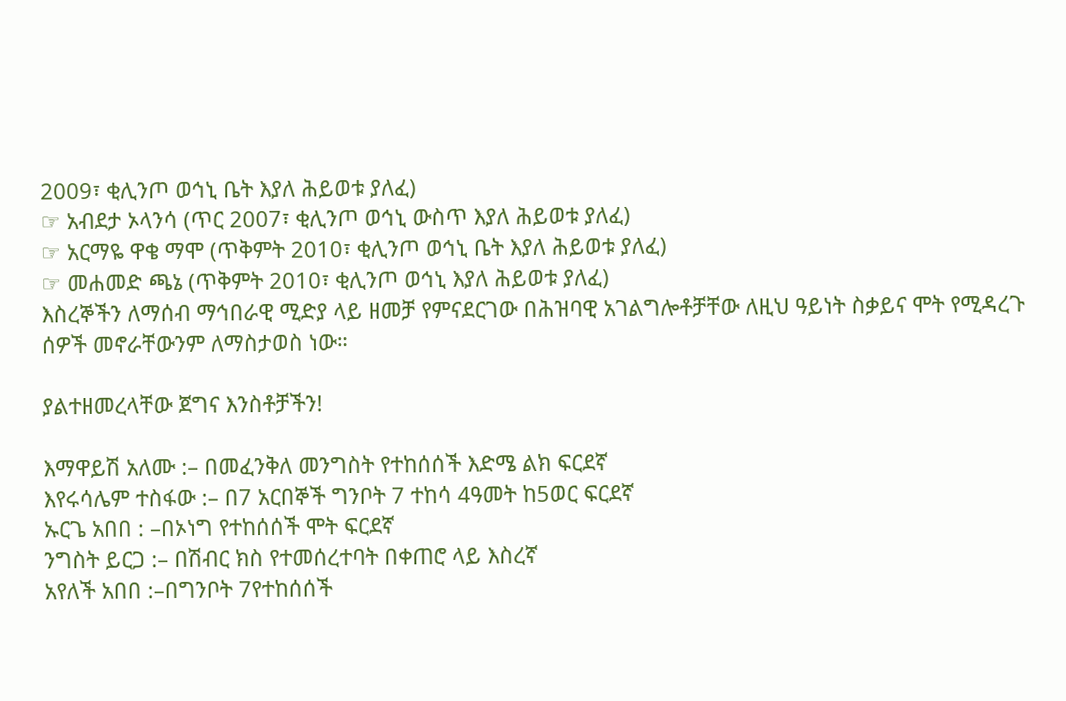2009፣ ቂሊንጦ ወኅኒ ቤት እያለ ሕይወቱ ያለፈ)
☞ አብደታ ኦላንሳ (ጥር 2007፣ ቂሊንጦ ወኅኒ ውስጥ እያለ ሕይወቱ ያለፈ)
☞ አርማዬ ዋቄ ማሞ (ጥቅምት 2010፣ ቂሊንጦ ወኅኒ ቤት እያለ ሕይወቱ ያለፈ)
☞ መሐመድ ጫኔ (ጥቅምት 2010፣ ቂሊንጦ ወኅኒ እያለ ሕይወቱ ያለፈ)
እስረኞችን ለማሰብ ማኅበራዊ ሚድያ ላይ ዘመቻ የምናደርገው በሕዝባዊ አገልግሎቶቻቸው ለዚህ ዓይነት ስቃይና ሞት የሚዳረጉ ሰዎች መኖራቸውንም ለማስታወስ ነው።

ያልተዘመረላቸው ጀግና እንስቶቻችን!

እማዋይሽ አለሙ :– በመፈንቅለ መንግስት የተከሰሰች እድሜ ልክ ፍርደኛ
እየሩሳሌም ተስፋው :– በ7 አርበኞች ግንቦት 7 ተከሳ 4ዓመት ከ5ወር ፍርደኛ
ኡርጌ አበበ : –በኦነግ የተከሰሰች ሞት ፍርደኛ
ንግስት ይርጋ :– በሽብር ክስ የተመሰረተባት በቀጠሮ ላይ እስረኛ
አየለች አበበ :–በግንቦት 7የተከሰሰች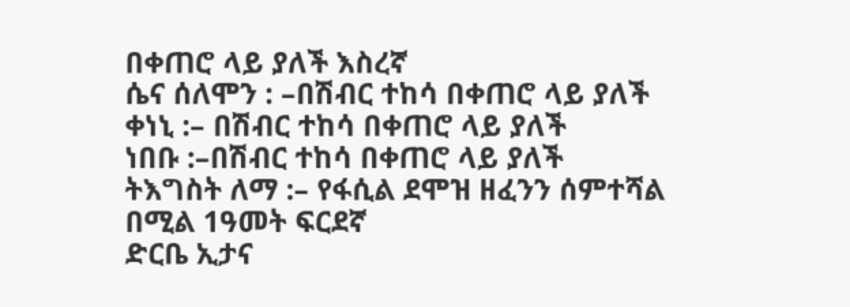በቀጠሮ ላይ ያለች እስረኛ
ሴና ሰለሞን : –በሽብር ተከሳ በቀጠሮ ላይ ያለች
ቀነኒ :– በሽብር ተከሳ በቀጠሮ ላይ ያለች
ነበቡ :–በሽብር ተከሳ በቀጠሮ ላይ ያለች
ትእግስት ለማ :– የፋሲል ደሞዝ ዘፈንን ሰምተሻል በሚል 1ዓመት ፍርደኛ
ድርቤ ኢታና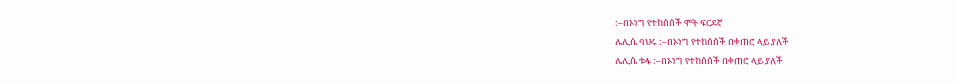:–በኦነግ የተከሰሰች ሞት ፍርደኛ
ሌሊሴ ባህሩ :–በኦነግ የተከሰሰች በቀጠሮ ላይ ያለች
ሌሊሴ ቱፋ :–በኦነግ የተከሰሰች በቀጠሮ ላይ ያለች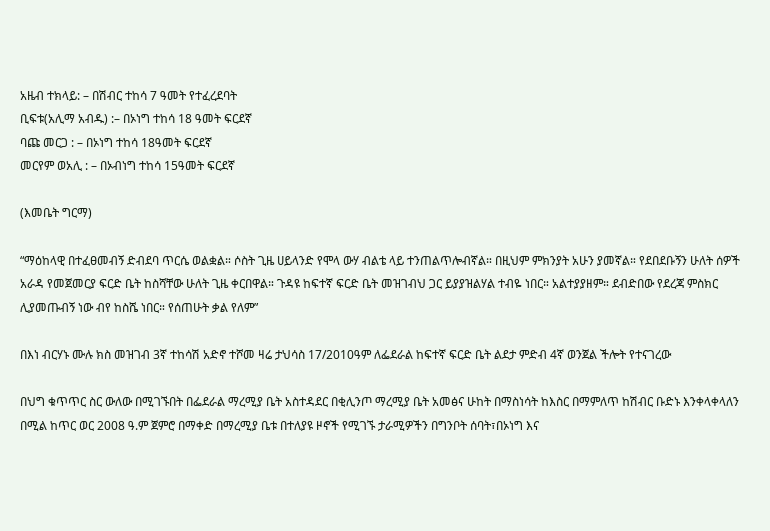አዜብ ተክላይ: – በሽብር ተከሳ 7 ዓመት የተፈረደባት
ቢፍቱ(አሊማ አብዱ) :– በኦነግ ተከሳ 18 ዓመት ፍርደኛ
ባጩ መርጋ : – በኦነግ ተከሳ 18ዓመት ፍርደኛ
መርየም ወአሊ : – በኦብነግ ተከሳ 15ዓመት ፍርደኛ

(እመቤት ግርማ)

“ማዕከላዊ በተፈፀመብኝ ድብደባ ጥርሴ ወልቋል። ሶስት ጊዜ ሀይላንድ የሞላ ውሃ ብልቴ ላይ ተንጠልጥሎብኛል። በዚህም ምክንያት አሁን ያመኛል። የደበደቡኝን ሁለት ሰዎች አራዳ የመጀመርያ ፍርድ ቤት ከስሻቸው ሁለት ጊዜ ቀርበዋል። ጉዳዩ ከፍተኛ ፍርድ ቤት መዝገብህ ጋር ይያያዝልሃል ተብዬ ነበር። አልተያያዘም። ደብድበው የደረጃ ምስክር ሊያመጡብኝ ነው ብየ ከስሼ ነበር። የሰጠሁት ቃል የለም”

በእነ ብርሃኑ ሙሉ ክስ መዝገብ 3ኛ ተከሳሽ አድኖ ተሾመ ዛሬ ታህሳስ 17/2010ዓም ለፌደራል ከፍተኛ ፍርድ ቤት ልደታ ምድብ 4ኛ ወንጀል ችሎት የተናገረው

በህግ ቁጥጥር ስር ውለው በሚገኙበት በፌደራል ማረሚያ ቤት አስተዳደር በቂሊንጦ ማረሚያ ቤት አመፅና ሁከት በማስነሳት ከእስር በማምለጥ ከሽብር ቡድኑ እንቀላቀላለን በሚል ከጥር ወር 2008 ዓ.ም ጀምሮ በማቀድ በማረሚያ ቤቱ በተለያዩ ዞኖች የሚገኙ ታራሚዎችን በግንቦት ሰባት፣በኦነግ እና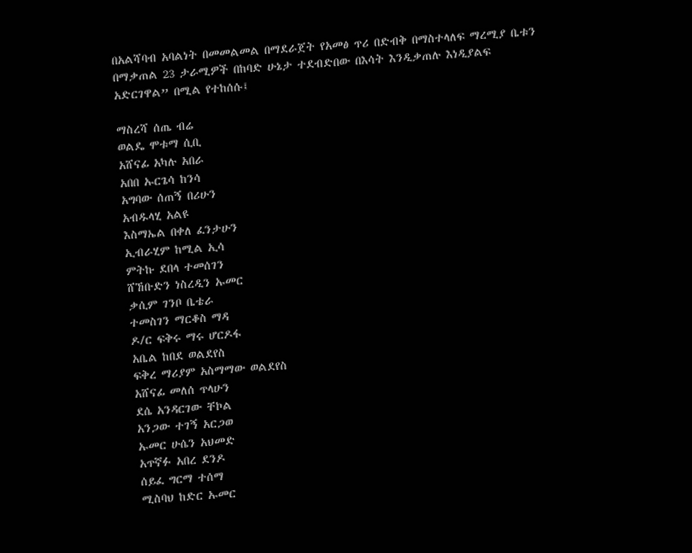በአልሻባብ አባልነት በመመልመል በማደራጀት የአመፅ ጥሪ በድብቅ በማስተላለፍ ማረሚያ ቤቱን በማቃጠል 23 ታራሚዎች በከባድ ሁኔታ ተደብድበው በእሳት እንዲቃጠሉ እነዲያልፍ አድርገዋል” በሚል የተከሰሱ፤

ማስረሻ ሰጤ ብሬ
ወልዴ ሞቱማ ሲቢ
አሸናፊ አካሉ አበራ
አበበ ኡርጌሳ ከንሳ
አግባው ሰጠኝ በሪሁን
አብዱላሂ አልዩ
እስማኤል በቀለ ፈንታሁን
ኢብራሂም ከሚል ኢሳ
ምትኩ ደበላ ተመሰገን
ሸኸቡድን ነስረዲን ኡመር
ቃሲም ገንቦ ቤቴራ
ተመስገን ማርቆስ ማዳ
ዶ/ር ፍቅሩ ማሩ ሆርዶፋ
አቤል ከበደ ወልደየስ
ፍቅረ ማሪያም አስማማው ወልደየስ
አሸናፊ መለሰ ጥላሁን
ደሴ አንዳርገው ቸኮል
አንጋው ተገኝ አርጋወ
ኡመር ሁሴን አህመድ
አጥኛፉ አበረ ደንዶ
ሰይፈ ግርማ ተሰማ
ሚስባህ ከድር ኡመር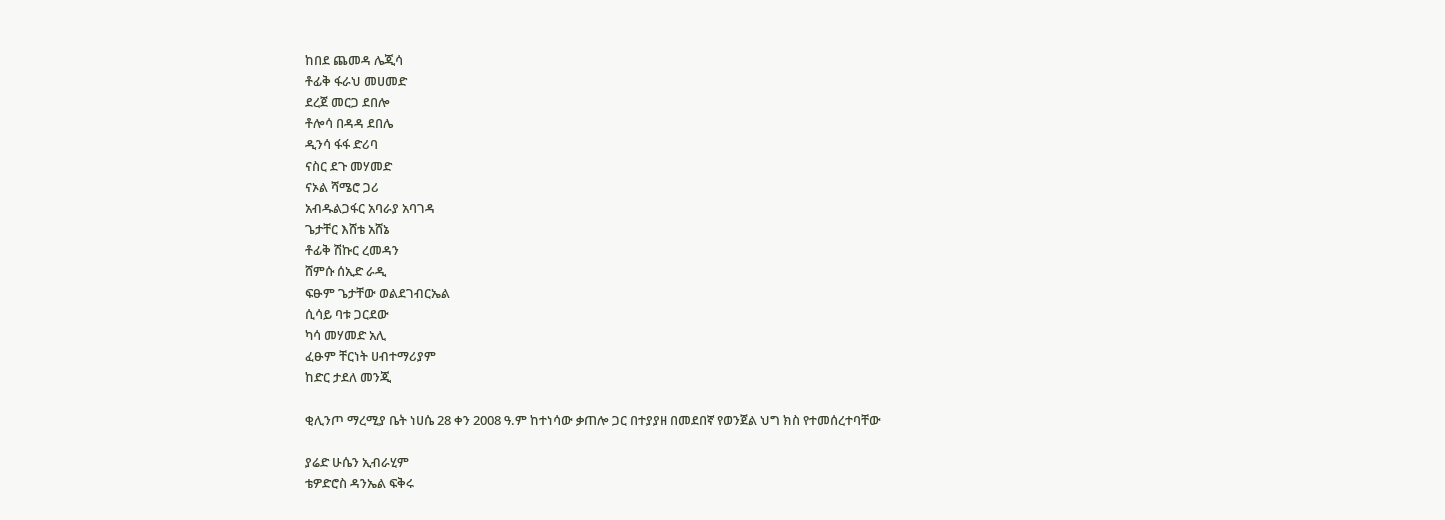ከበደ ጨመዳ ሌጂሳ
ቶፊቅ ፋራህ መሀመድ
ደረጀ መርጋ ደበሎ
ቶሎሳ በዳዳ ደበሌ
ዲንሳ ፋፋ ድሪባ
ናስር ደጉ መሃመድ
ናኦል ሻሜሮ ጋሪ
አብዱልጋፋር አባራያ አባገዳ
ጌታቸር እሸቴ አሸኔ
ቶፊቅ ሽኩር ረመዳን
ሸምሱ ሰኢድ ራዲ
ፍፁም ጌታቸው ወልደገብርኤል
ሲሳይ ባቱ ጋርደው
ካሳ መሃመድ አሊ
ፈፁም ቸርነት ሀብተማሪያም
ከድር ታደለ መንጂ

ቂሊንጦ ማረሚያ ቤት ነሀሴ 28 ቀን 2008 ዓ.ም ከተነሳው ቃጠሎ ጋር በተያያዘ በመደበኛ የወንጀል ህግ ክስ የተመሰረተባቸው

ያሬድ ሁሴን ኢብራሂም
ቴዎድሮስ ዳንኤል ፍቅሩ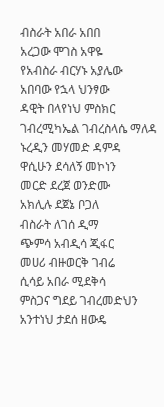ብስራት አበራ አበበ
አረጋው ሞገስ አዋዬ
የአብስራ ብርሃኑ አያሌው
አበባው የኋላ ህንፃው
ዳዊት በላየነህ ምስክር
ገብረሚካኤል ገብረስላሴ ማለዳ
ኑረዲን መሃመድ ዳምዳ
ዋሲሁን ደሳለኝ መኮነን
መርድ ደረጀ ወንድሙ
አክሊሉ ደጀኔ ቦጋለ
ብስራት ለገሰ ዲማ
ጭምሳ አብዲሳ ጂፋር
መሀሪ ብዙወርቅ ገብሬ
ሲሳይ አበራ ሚደቅሳ
ምስጋና ግደይ ገብረመድህን
አንተነህ ታደሰ ዘውዴ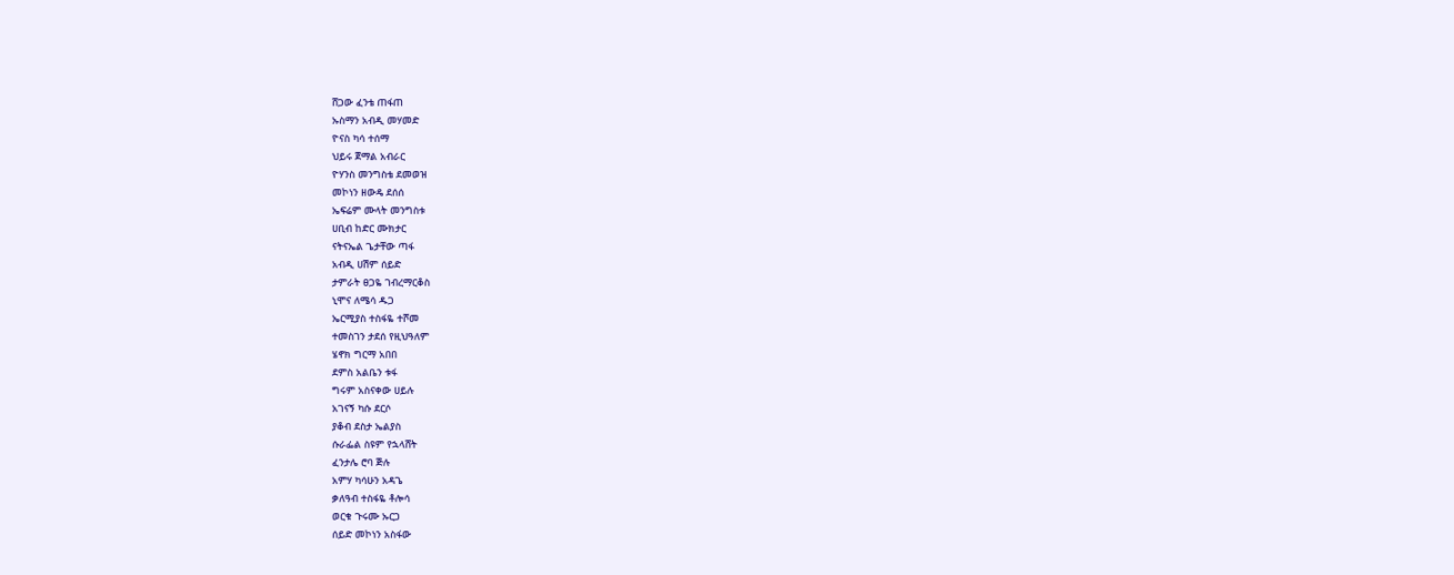ሸጋው ፈንቴ ጠፋጠ
ኡስማን አብዲ መሃመድ
ዮናስ ካሳ ተሰማ
ህይሩ ጀማል አብራር
ዮሃንስ መንግስቴ ደመወዝ
መኮነን ዘውዴ ደሰሰ
ኤፍሬም ሙላት መንግስቱ
ሀቢብ ከድር ሙክታር
ናትናኤል ጌታቸው ጣፋ
አብዲ ሀሽም ሰይድ
ታምራት ፀጋዬ ገብረማርቆስ
ኒሞና ለሜሳ ዱጋ
ኤርሚያስ ተስፋዬ ተሾመ
ተመስገን ታደሰ የዚህዓለም
ሄኖክ ግርማ አበበ
ደምስ አልቤን ቱፋ
ግሩም አስናቀው ሀይሉ
አገናኝ ካሱ ደርሶ
ያቆብ ደስታ ኤልያስ
ሱራፌል ስዩም የኋላሸት
ፈንታሌ ሮባ ጅሉ
አምሃ ካሳሁን አዳጌ
ቃለዓብ ተስፋዬ ቶሎሳ
ወርቁ ጉሩሙ ኡርጋ
ሰይድ መኮነን አስፋው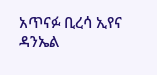አጥናፉ ቢረሳ ኢየና
ዳንኤል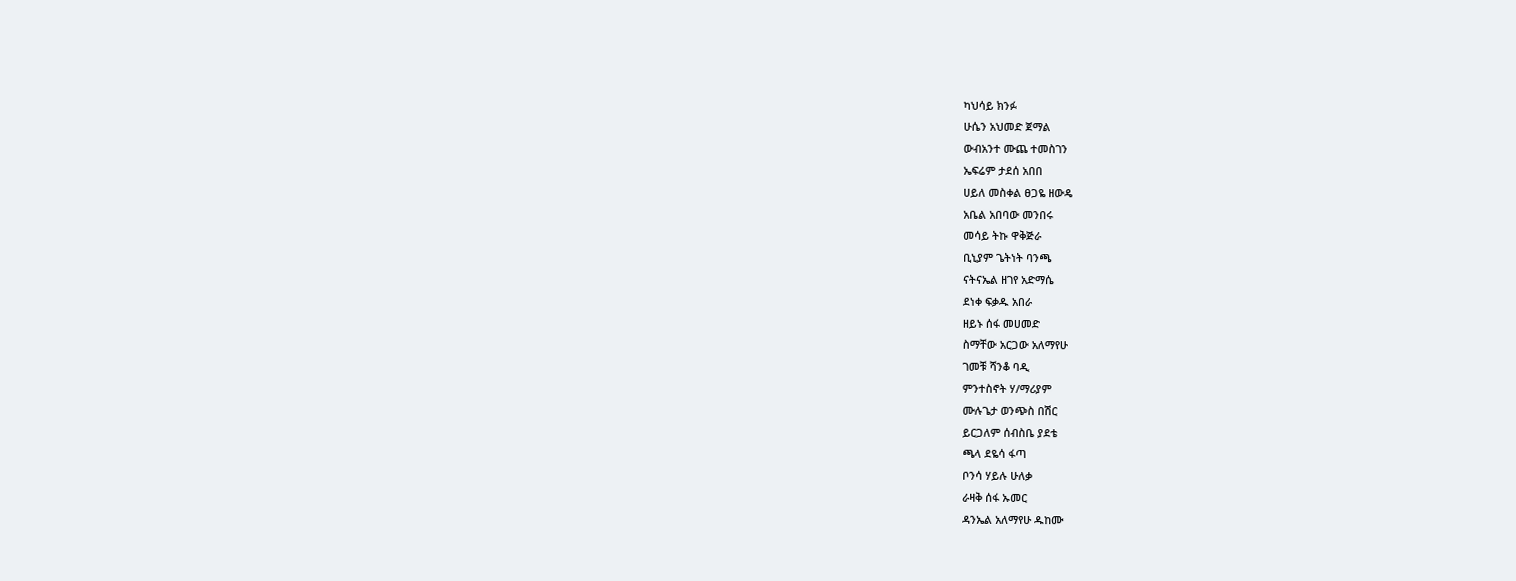ካህሳይ ክንፉ
ሁሴን አህመድ ጀማል
ውብአንተ ሙጨ ተመስገን
ኤፍሬም ታደሰ አበበ
ሀይለ መስቀል ፀጋዬ ዘውዴ
አቤል አበባው መንበሩ
መሳይ ትኩ ዋቅጅራ
ቢኒያም ጌትነት ባንጫ
ናትናኤል ዘገየ አድማሴ
ደነቀ ፍቃዱ አበራ
ዘይኑ ሰፋ መሀመድ
ስማቸው አርጋው አለማየሁ
ገመቹ ሻንቆ ባዲ
ምንተስኖት ሃ/ማሪያም
ሙሉጌታ ወንጭስ በሽር
ይርጋለም ሰብስቤ ያደቴ
ጫላ ደዬሳ ፋጣ
ቦንሳ ሃይሉ ሁለቃ
ራዛቅ ሰፋ ኡመር
ዳንኤል አለማየሁ ዱከሙ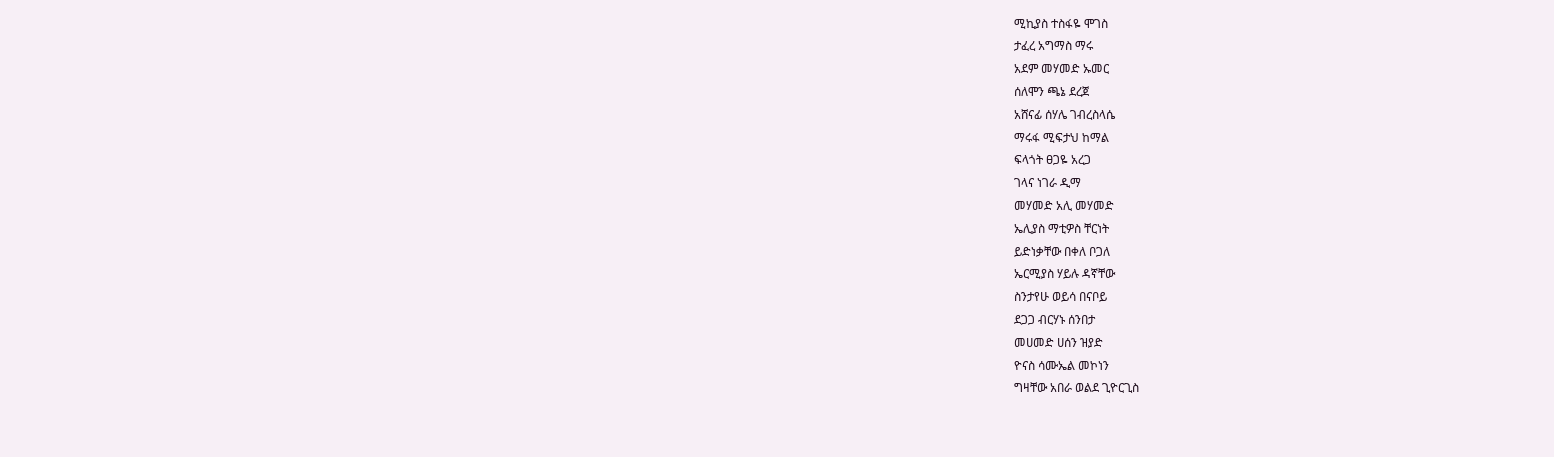ሚኪያስ ተስፋዬ ሞገስ
ታፈረ አግማስ ማሩ
አደም መሃመድ ኡመር
ሰለሞን ጫኔ ደረጀ
አሸናፊ ሰሃሌ ገብረስላሴ
ማሩፋ ሚፍታህ ከማል
ፍላጎት ፀጋዬ አረጋ
ገላና ነገራ ዲማ
መሃመድ አሊ መሃመድ
ኤሊያስ ማቲዎስ ቸርነት
ይድነቃቸው በቀለ ቦጋለ
ኤርሚያስ ሃይሉ ዳኛቸው
ስንታየሁ ወይሳ በናቦይ
ደጋጋ ብርሃኑ ሰንበታ
መሀመድ ሀሰን ዝያድ
ዮናስ ሳሙኤል መኮነን
ግዛቸው አበራ ወልደ ጊዮርጊስ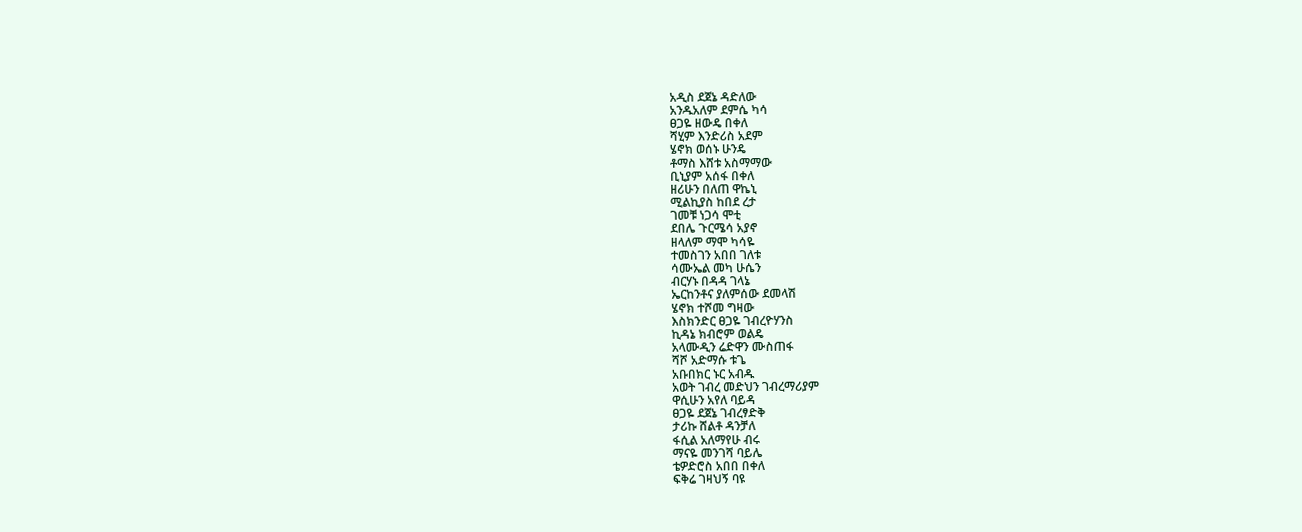አዲስ ደጀኔ ዳድለው
አንዱአለም ደምሴ ካሳ
ፀጋዬ ዘውዴ በቀለ
ሻሂም እንድሪስ አደም
ሄኖክ ወሰኑ ሁንዴ
ቶማስ እሸቱ አስማማው
ቢኒያም አሰፋ በቀለ
ዘሪሁን በለጠ ዋኬኒ
ሚልኪያስ ከበደ ረታ
ገመቹ ነጋሳ ሞቲ
ደበሌ ጉርሜሳ አያኖ
ዘላለም ማሞ ካሳዬ
ተመስገን አበበ ገለቱ
ሳሙኤል መካ ሁሴን
ብርሃኑ በዳዳ ገላኔ
ኤርከንቶና ያለምሰው ደመላሽ
ሄኖክ ተሾመ ግዛው
እስክንድር ፀጋዬ ገብረዮሃንስ
ኪዳኔ ክብሮም ወልዴ
አላሙዲን ሬድዋን ሙስጠፋ
ሻሾ አድማሱ ቱጌ
አቡበክር ኑር አብዱ
አወት ገብረ መድህን ገብረማሪያም
ዋሲሁን አየለ ባይዳ
ፀጋዬ ደጀኔ ገብረፃድቅ
ታሪኩ ሸልቶ ዳንቻለ
ፋሲል አለማየሁ ብሩ
ማናዬ መንገሻ ባይሌ
ቴዎድሮስ አበበ በቀለ
ፍቅሬ ገዛህኝ ባዩ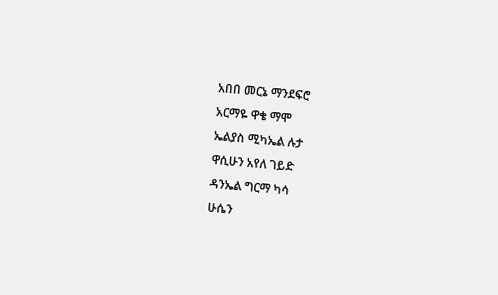አበበ መርኔ ማንደፍሮ
አርማዬ ዋቄ ማሞ
ኤልያስ ሚካኤል ሉታ
ዋሲሁን አየለ ገይድ
ዳንኤል ግርማ ካሳ
ሁሴን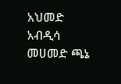አህመድ አብዲሳ
መሀመድ ጫኔ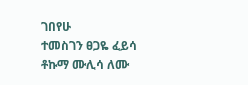ገበየሁ
ተመስገን ፀጋዬ ፈይሳ
ቶኩማ ሙሊሳ ለሙ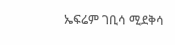ኤፍሬም ገቢሳ ሚደቅሳ